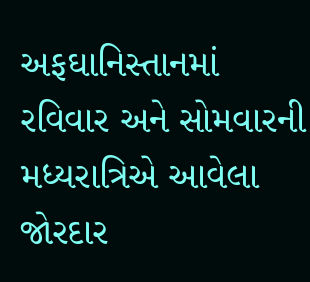અફઘાનિસ્તાનમાં રવિવાર અને સોમવારની મધ્યરાત્રિએ આવેલા જોરદાર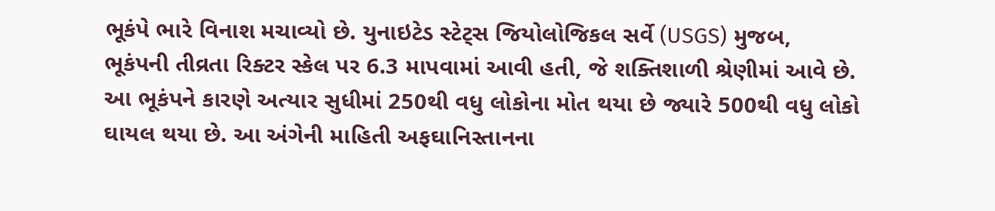ભૂકંપે ભારે વિનાશ મચાવ્યો છે. યુનાઇટેડ સ્ટેટ્સ જિયોલોજિકલ સર્વે (USGS) મુજબ, ભૂકંપની તીવ્રતા રિક્ટર સ્કેલ પર 6.3 માપવામાં આવી હતી, જે શક્તિશાળી શ્રેણીમાં આવે છે. આ ભૂકંપને કારણે અત્યાર સુધીમાં 250થી વધુ લોકોના મોત થયા છે જ્યારે 500થી વધુ લોકો ઘાયલ થયા છે. આ અંગેની માહિતી અફઘાનિસ્તાનના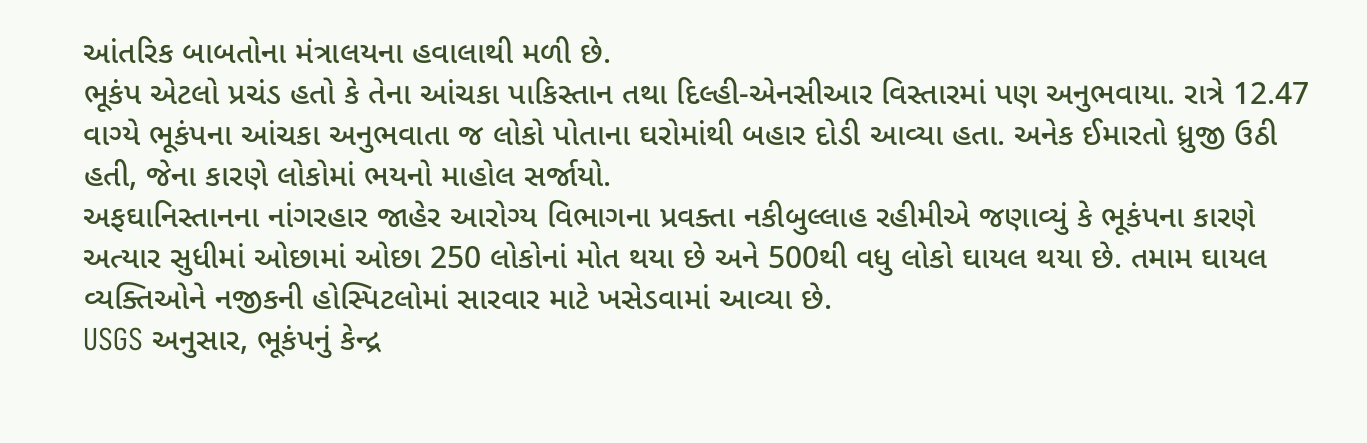આંતરિક બાબતોના મંત્રાલયના હવાલાથી મળી છે.
ભૂકંપ એટલો પ્રચંડ હતો કે તેના આંચકા પાકિસ્તાન તથા દિલ્હી-એનસીઆર વિસ્તારમાં પણ અનુભવાયા. રાત્રે 12.47 વાગ્યે ભૂકંપના આંચકા અનુભવાતા જ લોકો પોતાના ઘરોમાંથી બહાર દોડી આવ્યા હતા. અનેક ઈમારતો ધ્રુજી ઉઠી હતી, જેના કારણે લોકોમાં ભયનો માહોલ સર્જાયો.
અફઘાનિસ્તાનના નાંગરહાર જાહેર આરોગ્ય વિભાગના પ્રવક્તા નકીબુલ્લાહ રહીમીએ જણાવ્યું કે ભૂકંપના કારણે અત્યાર સુધીમાં ઓછામાં ઓછા 250 લોકોનાં મોત થયા છે અને 500થી વધુ લોકો ઘાયલ થયા છે. તમામ ઘાયલ વ્યક્તિઓને નજીકની હોસ્પિટલોમાં સારવાર માટે ખસેડવામાં આવ્યા છે.
USGS અનુસાર, ભૂકંપનું કેન્દ્ર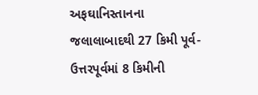અફઘાનિસ્તાનના જલાલાબાદથી 27 કિમી પૂર્વ-ઉત્તરપૂર્વમાં 8 કિમીની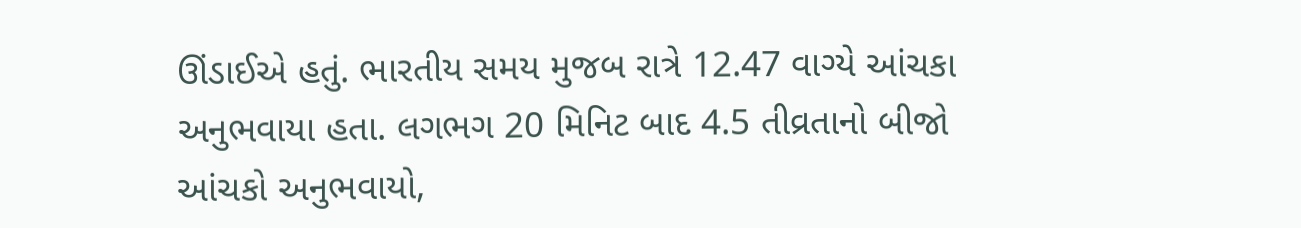ઊંડાઈએ હતું. ભારતીય સમય મુજબ રાત્રે 12.47 વાગ્યે આંચકા અનુભવાયા હતા. લગભગ 20 મિનિટ બાદ 4.5 તીવ્રતાનો બીજો આંચકો અનુભવાયો,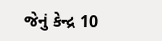જેનું કેન્દ્ર 10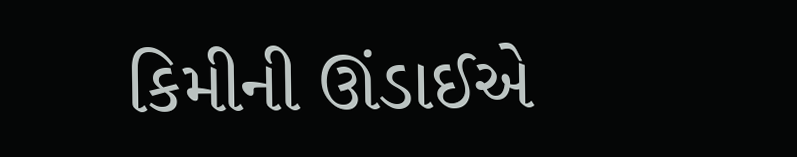કિમીની ઊંડાઈએ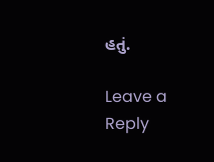હતું.

Leave a Reply